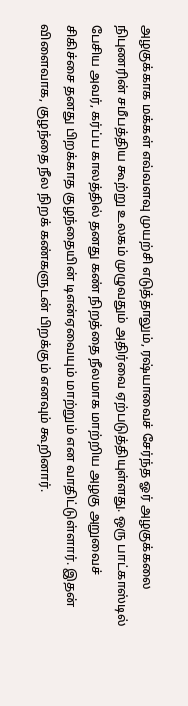அழகுக்காக மக்கள் எவ்வளவு முயற்சி எடுத்தாலும், ரஷ்யாவைச் சேர்ந்த ஓர் அழகுக்கலை நிபுணரின் சமீபத்திய கூற்று உலகம் முழுவதும் அதிர்வை ஏற்படுத்தியுள்ளது. ஒரு பாட்காஸ்டில் பேசிய அவர், கர்ப்ப காலத்தில் தனது கண் நிறத்தை நீலமாக மாற்றிய அழகு அறுவைச் சிகிச்சை தனது பிறக்காத குழந்தையின் டிஎன்ஏவையும் மாற்றும் என வாதிட்டுள்ளார். இதன் விளைவாக, குழந்தை நீல நிறக் கண்களுடன் பிறக்கும் எனவும் கூறினார்.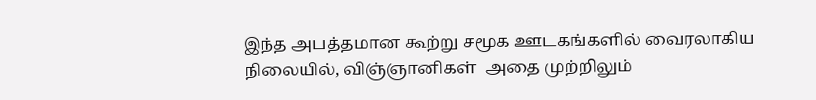இந்த அபத்தமான கூற்று சமூக ஊடகங்களில் வைரலாகிய நிலையில், விஞ்ஞானிகள்  அதை முற்றிலும்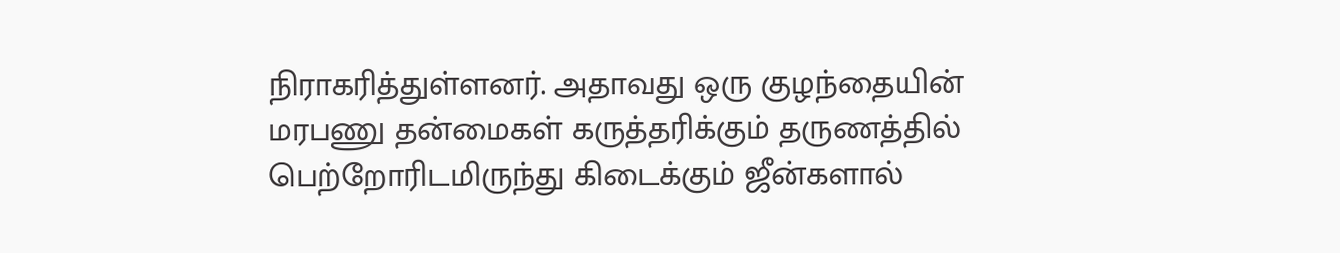நிராகரித்துள்ளனர். அதாவது ஒரு குழந்தையின் மரபணு தன்மைகள் கருத்தரிக்கும் தருணத்தில் பெற்றோரிடமிருந்து கிடைக்கும் ஜீன்களால்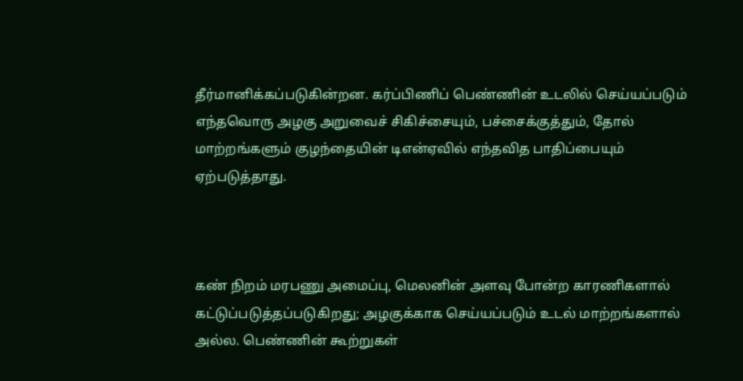தீர்மானிக்கப்படுகின்றன. கர்ப்பிணிப் பெண்ணின் உடலில் செய்யப்படும் எந்தவொரு அழகு அறுவைச் சிகிச்சையும், பச்சைக்குத்தும், தோல் மாற்றங்களும் குழந்தையின் டிஎன்ஏவில் எந்தவித பாதிப்பையும் ஏற்படுத்தாது.



கண் நிறம் மரபணு அமைப்பு, மெலனின் அளவு போன்ற காரணிகளால் கட்டுப்படுத்தப்படுகிறது; அழகுக்காக செய்யப்படும் உடல் மாற்றங்களால் அல்ல. பெண்ணின் கூற்றுகள்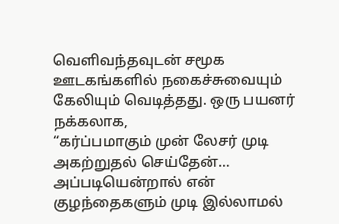வெளிவந்தவுடன் சமூக ஊடகங்களில் நகைச்சுவையும் கேலியும் வெடித்தது. ஒரு பயனர் நக்கலாக,
“கர்ப்பமாகும் முன் லேசர் முடி அகற்றுதல் செய்தேன்… அப்படியென்றால் என் குழந்தைகளும் முடி இல்லாமல்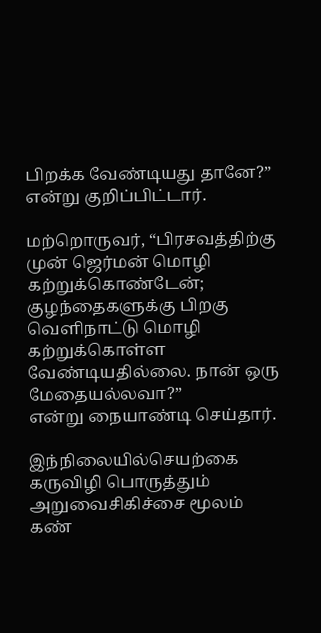பிறக்க வேண்டியது தானே?” என்று குறிப்பிட்டார்.

மற்றொருவர், “பிரசவத்திற்கு முன் ஜெர்மன் மொழி கற்றுக்கொண்டேன்; குழந்தைகளுக்கு பிறகு வெளிநாட்டு மொழி கற்றுக்கொள்ள வேண்டியதில்லை. நான் ஒரு மேதையல்லவா?”
என்று நையாண்டி செய்தார்.

இந்நிலையில்செயற்கை கருவிழி பொருத்தும் அறுவைசிகிச்சை மூலம் கண்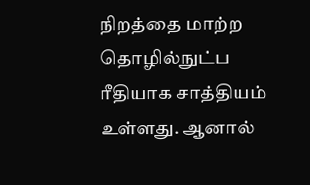நிறத்தை மாற்ற தொழில்நுட்ப ரீதியாக சாத்தியம் உள்ளது. ஆனால்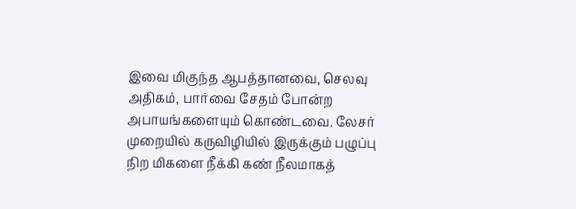இவை மிகுந்த ஆபத்தானவை, செலவு அதிகம், பார்வை சேதம் போன்ற அபாயங்களையும் கொண்டவை. லேசர் முறையில் கருவிழியில் இருக்கும் பழுப்பு நிற மிகளை நீக்கி கண் நீலமாகத்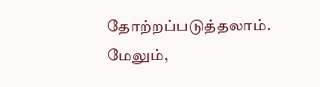தோற்றப்படுத்தலாம். மேலும்,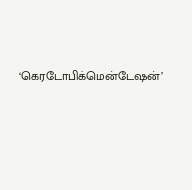‘கெரடோபிக்மென்டேஷன்’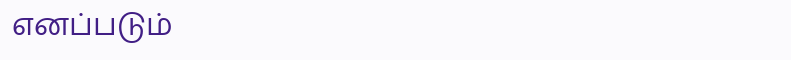எனப்படும்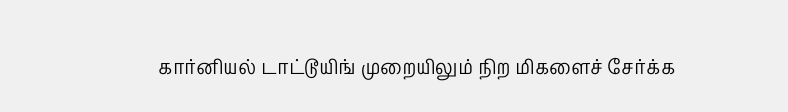கார்னியல் டாட்டூயிங் முறையிலும் நிற மிகளைச் சேர்க்க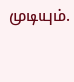முடியும்.